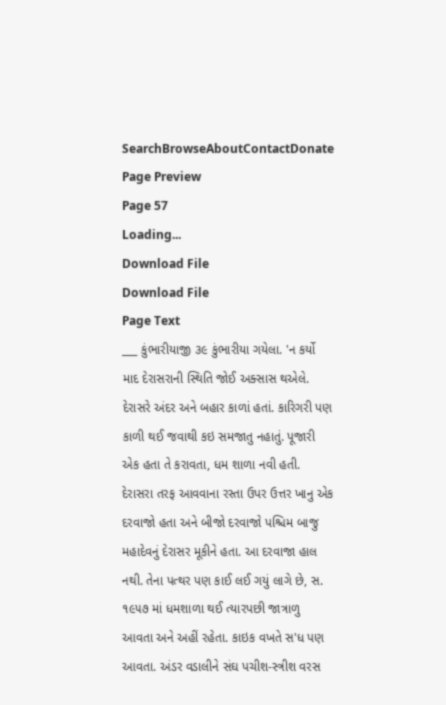SearchBrowseAboutContactDonate
Page Preview
Page 57
Loading...
Download File
Download File
Page Text
___ કુંભારીયાજી ૩૯ કુંભારીયા ગયેલા. 'ન કર્યો માદ દેરાસરાની સ્થિતિ જોઈ અક્સાસ થએલે. દેરાસરે અંદર અને બહાર કાળાં હતાં. કારિગરી પણ કાળી થઈ જવાથી કઇ સમજાતુ નહાતું. પૂજારી એક હતા તે કરાવતા, ધમ શાળા નવી હતી. દેરાસરા તરફ આવવાના રસ્તા ઉપર ઉત્તર ખાનુ એક દરવાજો હતા અને બીજો દરવાજો પશ્ચિમ બાજુ મહાદેવનું દેરાસર મૂકીને હતા. આ દરવાજા હાલ નથી. તેના પત્થર પણ કાઈ લઈ ગયું લાગે છે, સ. ૧૯૫૭ માં ધમશાળા થઈ ત્યારપછી જાત્રાળુ આવતા અને અહીં રહેતા. કાઇક વખતે સ'ધ પણ આવતા. અંડર વડાલીને સંઘ પચીશ-સ્ત્રીશ વરસ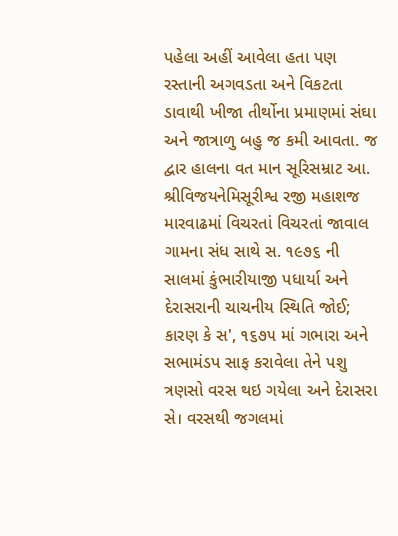પહેલા અહીં આવેલા હતા પણ રસ્તાની અગવડતા અને વિકટતા ડાવાથી ખીજા તીર્થોના પ્રમાણમાં સંઘા અને જાત્રાળુ બહુ જ કમી આવતા. જ દ્વાર હાલના વત માન સૂરિસમ્રાટ આ. શ્રીવિજયનેમિસૂરીશ્વ રજી મહાશજ મારવાઢમાં વિચરતાં વિચરતાં જાવાલ ગામના સંધ સાથે સ. ૧૯૭૬ ની સાલમાં કુંભારીયાજી પધાર્યા અને દેરાસરાની ચાચનીય સ્થિતિ જોઈ; કારણ કે સ', ૧૬૭૫ માં ગભારા અને સભામંડપ સાફ કરાવેલા તેને પશુ ત્રણસો વરસ થઇ ગયેલા અને દેરાસરા સે। વરસથી જગલમાં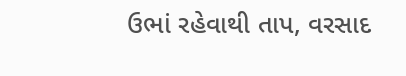ઉભાં રહેવાથી તાપ, વરસાદ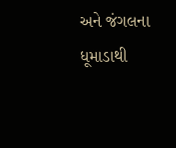અને જંગલના ધૂમાડાથી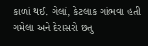કાળાં થઈ. ગેલાં, કેટલાક ગાંભવા હતી ગમેલા અને દેરાસરો છતુ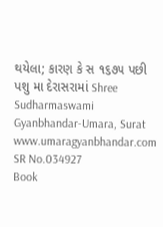થયેલા; કારણ કે સ ૧૬૭૫ પછી પશુ મા દેરાસરામાં Shree Sudharmaswami Gyanbhandar-Umara, Surat www.umaragyanbhandar.com
SR No.034927
Book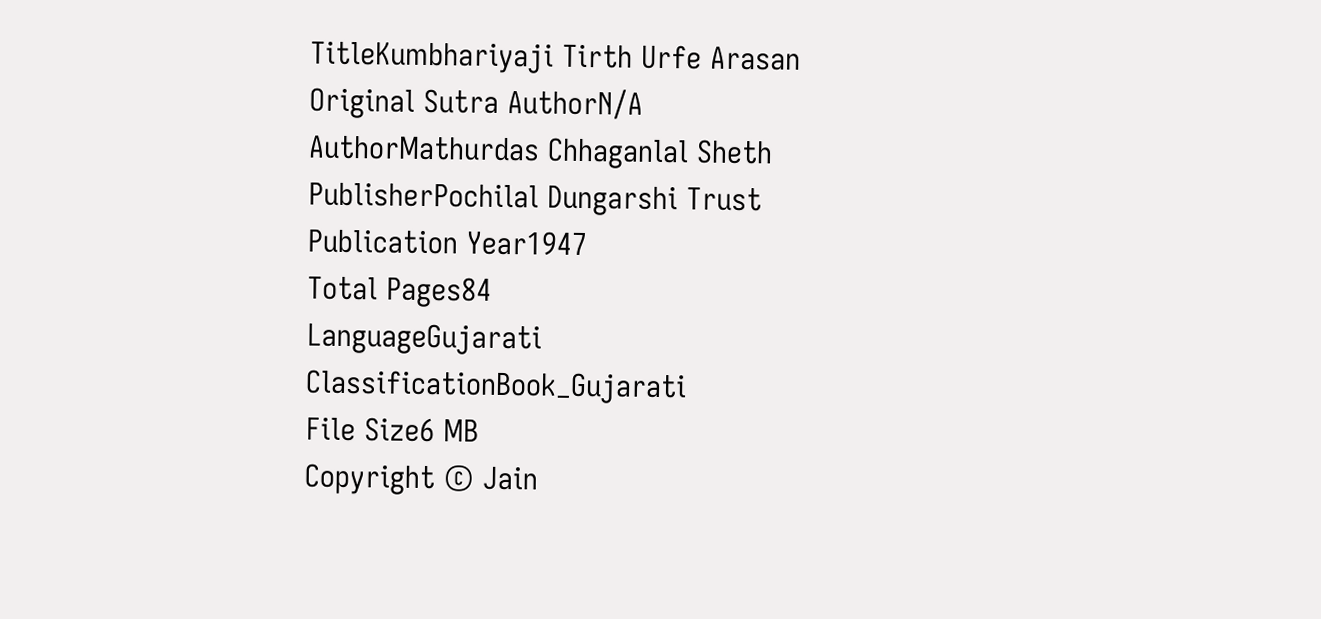TitleKumbhariyaji Tirth Urfe Arasan
Original Sutra AuthorN/A
AuthorMathurdas Chhaganlal Sheth
PublisherPochilal Dungarshi Trust
Publication Year1947
Total Pages84
LanguageGujarati
ClassificationBook_Gujarati
File Size6 MB
Copyright © Jain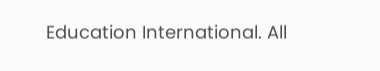Education International. All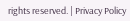rights reserved. | Privacy Policy